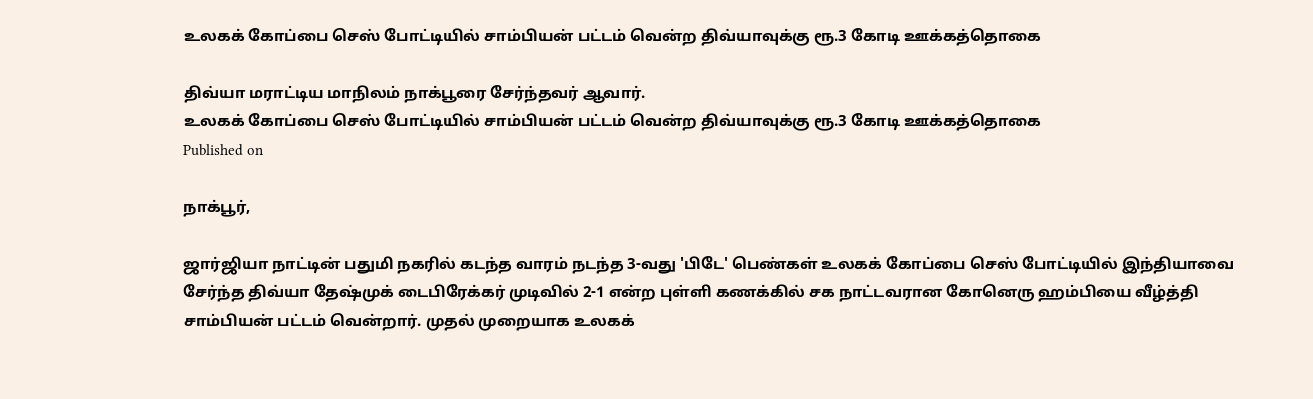உலகக் கோப்பை செஸ் போட்டியில் சாம்பியன் பட்டம் வென்ற திவ்யாவுக்கு ரூ.3 கோடி ஊக்கத்தொகை

திவ்யா மராட்டிய மாநிலம் நாக்பூரை சேர்ந்தவர் ஆவார்.
உலகக் கோப்பை செஸ் போட்டியில் சாம்பியன் பட்டம் வென்ற திவ்யாவுக்கு ரூ.3 கோடி ஊக்கத்தொகை
Published on

நாக்பூர்,

ஜார்ஜியா நாட்டின் பதுமி நகரில் கடந்த வாரம் நடந்த 3-வது 'பிடே' பெண்கள் உலகக் கோப்பை செஸ் போட்டியில் இந்தியாவை சேர்ந்த திவ்யா தேஷ்முக் டைபிரேக்கர் முடிவில் 2-1 என்ற புள்ளி கணக்கில் சக நாட்டவரான கோனெரு ஹம்பியை வீழ்த்தி சாம்பியன் பட்டம் வென்றார். முதல் முறையாக உலகக்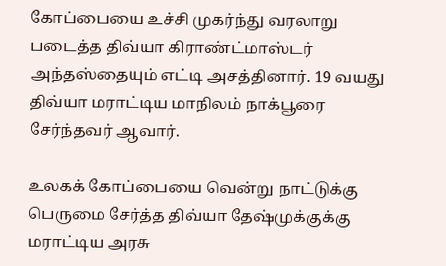கோப்பையை உச்சி முகர்ந்து வரலாறு படைத்த திவ்யா கிராண்ட்மாஸ்டர் அந்தஸ்தையும் எட்டி அசத்தினார். 19 வயது திவ்யா மராட்டிய மாநிலம் நாக்பூரை சேர்ந்தவர் ஆவார்.

உலகக் கோப்பையை வென்று நாட்டுக்கு பெருமை சேர்த்த திவ்யா தேஷ்முக்குக்கு மராட்டிய அரசு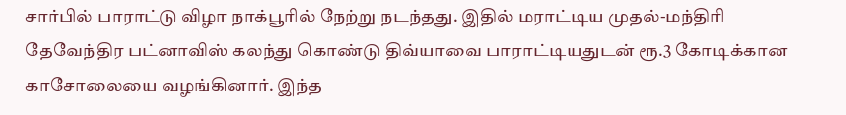சார்பில் பாராட்டு விழா நாக்பூரில் நேற்று நடந்தது. இதில் மராட்டிய முதல்-மந்திரி தேவேந்திர பட்னாவிஸ் கலந்து கொண்டு திவ்யாவை பாராட்டியதுடன் ரூ.3 கோடிக்கான காசோலையை வழங்கினார். இந்த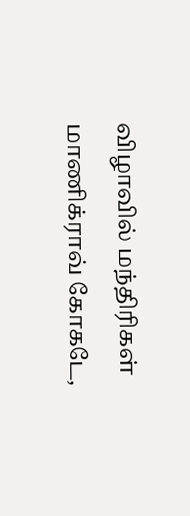விழாவில் மந்திரிகள் மாணிக்ராவ் கோகடே,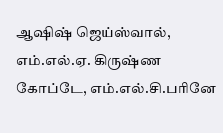ஆஷிஷ் ஜெய்ஸ்வால், எம்.எல்.ஏ. கிருஷ்ண கோப்டே, எம்.எல்.சி.பரினே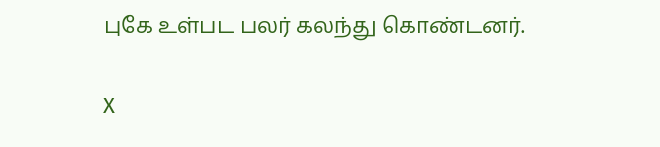புகே உள்பட பலர் கலந்து கொண்டனர்.

X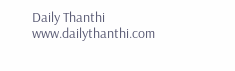Daily Thanthi
www.dailythanthi.com